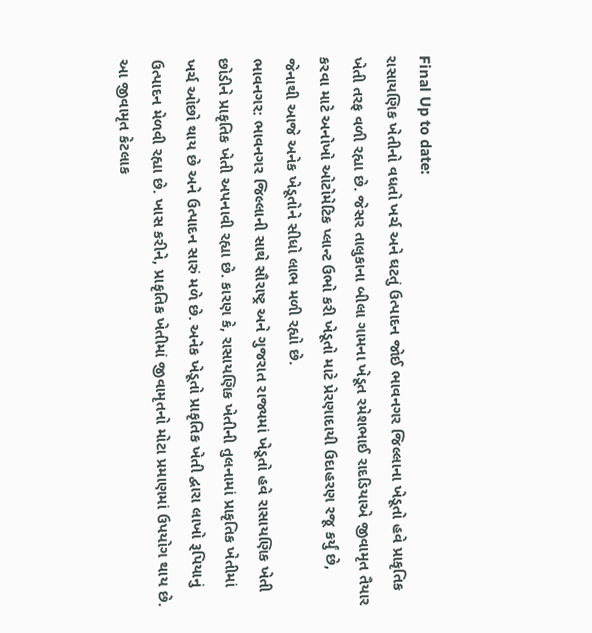Final Up to date:
રાસાયણિક ખેતીનો વધતો ખર્ચ અને ઘટતું ઉત્પાદન જોઈ ભાવનગર જિલ્લાના ખેડૂતો હવે પ્રાકૃતિક ખેતી તરફ વળી રહ્યા છે. જેસર તાલુકાના બીલા ગામના ખેડૂત રમેશભાઈ રાદડિયાએ જીવામૃત તૈયાર કરવા માટે અનોખો ઓટોમેટિક પ્લાન્ટ ઉભો કરી ખેડૂતો માટે પ્રેરણાદાયી ઉદાહરણ રજૂ કર્યું છે, જેનાથી આજે અનેક ખેડૂતોને સીધો લાભ મળી રહ્યો છે.
ભાવનગર: ભાવનગર જિલ્લાની સાથે સૌરાષ્ટ્ર અને ગુજરાત રાજ્યમાં ખેડૂતો હવે રાસાયણિક ખેતી છોડીને પ્રાકૃતિક ખેતી અપનાવી રહ્યા છે. કારણ કે, રાસાયણિક ખેતીની તુલનામાં પ્રાકૃતિક ખેતીમાં ખર્ચ ઓછો થાય છે અને ઉત્પાદન સારું મળે છે. અનેક ખેડૂતો પ્રાકૃતિક ખેતી દ્વારા લાખો રૂપિયાનું ઉત્પાદન મેળવી રહ્યા છે. ખાસ કરીને, પ્રાકૃતિક ખેતીમાં જીવામૃતનો મોટા પ્રમાણમાં ઉપયોગ થાય છે. આ જીવામૃત કેટલાક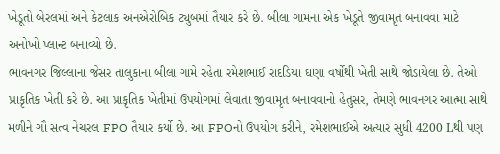ખેડૂતો બેરલમાં અને કેટલાક અનએરોબિક ટ્યુબમાં તૈયાર કરે છે. બીલા ગામના એક ખેડૂતે જીવામૃત બનાવવા માટે અનોખો પ્લાન્ટ બનાવ્યો છે.
ભાવનગર જિલ્લાના જેસર તાલુકાના બીલા ગામે રહેતા રમેશભાઈ રાદડિયા ઘણા વર્ષોથી ખેતી સાથે જોડાયેલા છે. તેઓ પ્રાકૃતિક ખેતી કરે છે. આ પ્રાકૃતિક ખેતીમાં ઉપયોગમાં લેવાતા જીવામૃત બનાવવાનો હેતુસર, તેમણે ભાવનગર આત્મા સાથે મળીને ગૌ સત્વ નેચરલ FPO તૈયાર કર્યો છે. આ FPOનો ઉપયોગ કરીને, રમેશભાઈએ અત્યાર સુધી 4200 Lથી પણ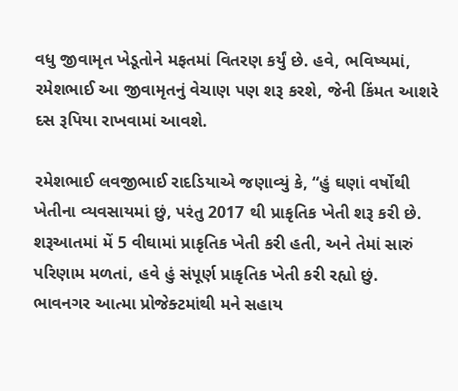વધુ જીવામૃત ખેડૂતોને મફતમાં વિતરણ કર્યું છે. હવે, ભવિષ્યમાં, રમેશભાઈ આ જીવામૃતનું વેચાણ પણ શરૂ કરશે, જેની કિંમત આશરે દસ રૂપિયા રાખવામાં આવશે.

રમેશભાઈ લવજીભાઈ રાદડિયાએ જણાવ્યું કે, “હું ઘણાં વર્ષોથી ખેતીના વ્યવસાયમાં છું, પરંતુ 2017 થી પ્રાકૃતિક ખેતી શરૂ કરી છે. શરૂઆતમાં મેં 5 વીઘામાં પ્રાકૃતિક ખેતી કરી હતી, અને તેમાં સારું પરિણામ મળતાં, હવે હું સંપૂર્ણ પ્રાકૃતિક ખેતી કરી રહ્યો છું. ભાવનગર આત્મા પ્રોજેક્ટમાંથી મને સહાય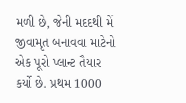મળી છે, જેની મદદથી મેં જીવામૃત બનાવવા માટેનો એક પૂરો પ્લાન્ટ તૈયાર કર્યો છે. પ્રથમ 1000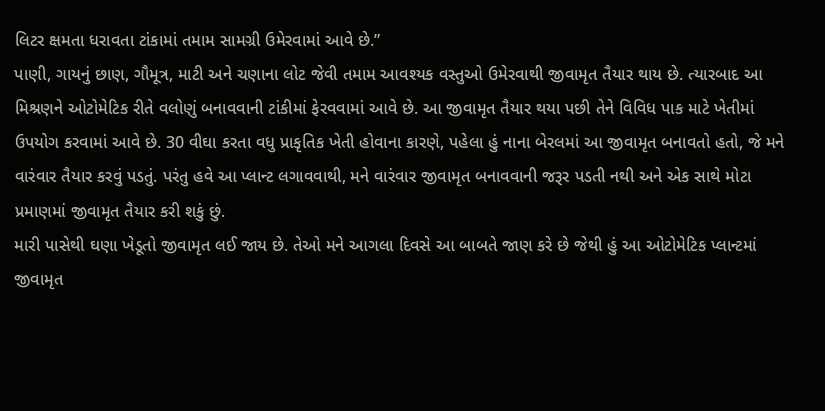લિટર ક્ષમતા ધરાવતા ટાંકામાં તમામ સામગ્રી ઉમેરવામાં આવે છે.”
પાણી, ગાયનું છાણ, ગૌમૂત્ર, માટી અને ચણાના લોટ જેવી તમામ આવશ્યક વસ્તુઓ ઉમેરવાથી જીવામૃત તૈયાર થાય છે. ત્યારબાદ આ મિશ્રણને ઓટોમેટિક રીતે વલોણું બનાવવાની ટાંકીમાં ફેરવવામાં આવે છે. આ જીવામૃત તૈયાર થયા પછી તેને વિવિધ પાક માટે ખેતીમાં ઉપયોગ કરવામાં આવે છે. 30 વીઘા કરતા વધુ પ્રાકૃતિક ખેતી હોવાના કારણે, પહેલા હું નાના બેરલમાં આ જીવામૃત બનાવતો હતો, જે મને વારંવાર તૈયાર કરવું પડતું. પરંતુ હવે આ પ્લાન્ટ લગાવવાથી, મને વારંવાર જીવામૃત બનાવવાની જરૂર પડતી નથી અને એક સાથે મોટા પ્રમાણમાં જીવામૃત તૈયાર કરી શકું છું.
મારી પાસેથી ઘણા ખેડૂતો જીવામૃત લઈ જાય છે. તેઓ મને આગલા દિવસે આ બાબતે જાણ કરે છે જેથી હું આ ઓટોમેટિક પ્લાન્ટમાં જીવામૃત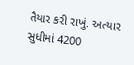તૈયાર કરી રાખું. અત્યાર સુધીમાં 4200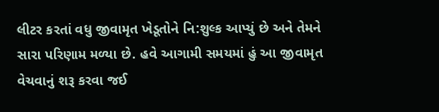લીટર કરતાં વધુ જીવામૃત ખેડૂતોને નિ:શુલ્ક આપ્યું છે અને તેમને સારા પરિણામ મળ્યા છે. હવે આગામી સમયમાં હું આ જીવામૃત વેચવાનું શરૂ કરવા જઈ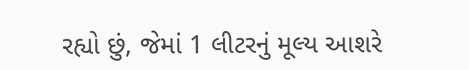રહ્યો છું, જેમાં 1 લીટરનું મૂલ્ય આશરે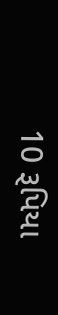10 રૂપિયા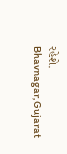રહેશે.
Bhavnagar,Gujarat